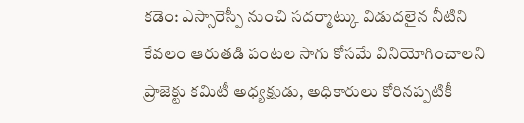కడెం: ఎస్సారెస్పీ నుంచి సదర్మాట్కు విడుదలైన నీటిని కేవలం ఆరుతడి పంటల సాగు కోసమే వినియోగించాలని ప్రాజెక్టు కమిటీ అధ్యక్షుడు, అధికారులు కోరినప్పటికీ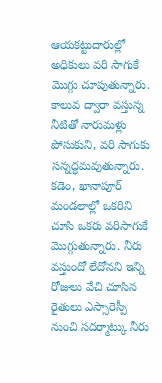ఆయకట్టుదారుల్లో అధికులు వరి సాగుకే మొగ్గు చూపుతున్నారు. కాలువ ద్వారా వస్తున్న నీటితో నారుమళ్లు పోసుకుని, వరి సాగుకు సన్నద్ధమవుతున్నారు. కడెం, ఖానాపూర్ మండలాల్లో ఒకరిని చూసి ఒకరు వరిసాగుకే మొగ్గుతున్నారు. నీరు వస్తుందో లేదోనని ఇన్ని రోజులు వేచి చూసిన రైతులు ఎస్సారెస్పీ నుంచి సదర్మాట్కు నీరు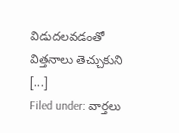విడుదలవడంతో విత్తనాలు తెచ్చుకుని [...]
Filed under: వార్తలు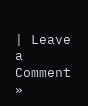| Leave a Comment »